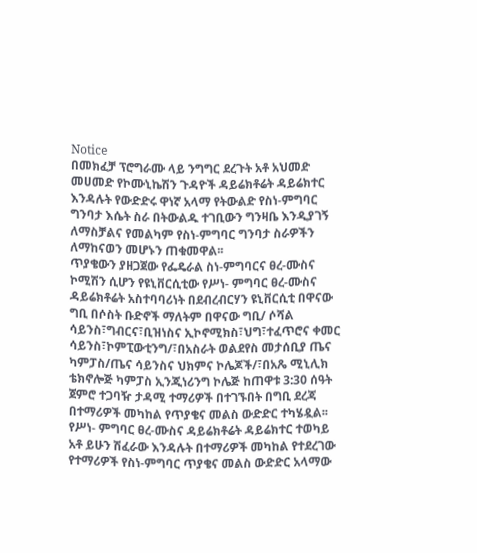Notice
በመክፈቻ ፕሮግራሙ ላይ ንግግር ደረጉት አቶ አህመድ መሀመድ የኮሙኒኬሽን ጉዳዮች ዳይሬክቶሬት ዳይሬክተር እንዳሉት የውድድሩ ዋነኛ አላማ የትውልድ የስነ-ምግባር ግንባታ እሴት ስራ በትውልዱ ተገቢውን ግንዛቤ እንዲያገኝ ለማስቻልና የመልካም የስነ-ምግባር ግንባታ ስራዎችን ለማከናወን መሆኑን ጠቁመዋል፡፡
ጥያቄውን ያዘጋጀው የፌዴራል ስነ-ምግባርና ፀረ-ሙስና ኮሚሽን ሲሆን የዩኒቨርሲቲው የሥነ- ምግባር ፀረ-ሙስና ዳይሬክቶሬት አስተባባሪነት በደብረብርሃን ዩኒቨርሲቲ በዋናው ግቢ በሶስት ቡድኖች ማለትም በዋናው ግቢ/ ሶሻል ሳይንስ፣ግብርና፣ቢዝነስና ኢኮኖሚክስ፣ህግ፣ተፈጥሮና ቀመር ሳይንስ፣ኮምፒውቲንግ/፣በአስራት ወልደየስ መታሰቢያ ጤና ካምፓስ/ጤና ሳይንስና ህክምና ኮሌጆች/፣በአጼ ሚኒሊክ ቴክኖሎጅ ካምፓስ ኢንጂነሪንግ ኮሌጅ ከጠዋቱ 3:30 ሰዓት ጀምሮ ተጋባዥ ታዳሚ ተማሪዎች በተገኙበት በግቢ ደረጃ በተማሪዎች መካከል የጥያቄና መልስ ውድድር ተካሄዷል፡፡
የሥነ- ምግባር ፀረ-ሙስና ዳይሬክቶሬት ዳይሬክተር ተወካይ አቶ ይሁን ሽፈራው እንዳሉት በተማሪዎች መካከል የተደረገው የተማሪዎች የስነ-ምግባር ጥያቄና መልስ ውድድር አላማው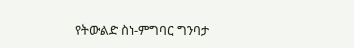የትውልድ ስነ-ምግባር ግንባታ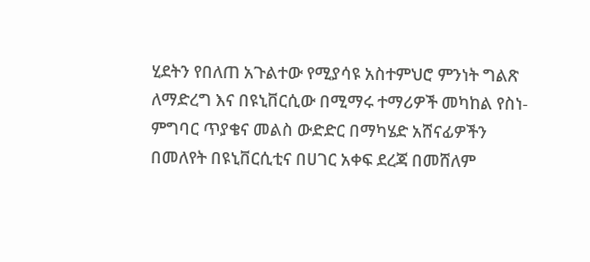ሂደትን የበለጠ አጉልተው የሚያሳዩ አስተምህሮ ምንነት ግልጽ ለማድረግ እና በዩኒቨርሲው በሚማሩ ተማሪዎች መካከል የስነ-ምግባር ጥያቄና መልስ ውድድር በማካሄድ አሸናፊዎችን በመለየት በዩኒቨርሲቲና በሀገር አቀፍ ደረጃ በመሸለም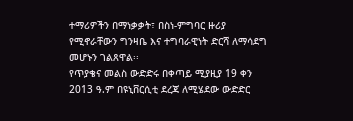ተማሪዎችን በማነቃቃት፣ በስነ-ምግባር ዙሪያ የሚኖራቸውን ግንዛቤ እና ተግባራዊነት ድርሻ ለማሳደግ መሆኑን ገልጸዋል፡፡
የጥያቄና መልስ ውድድሩ በቀጣይ ሚያዚያ 19 ቀን 2013 ዓ.ም በዩኒቨርሲቲ ደረጃ ለሚሄደው ውድድር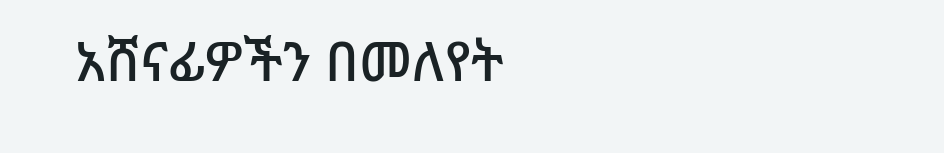አሸናፊዎችን በመለየት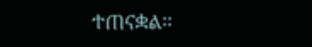ተጠናቋል፡፡